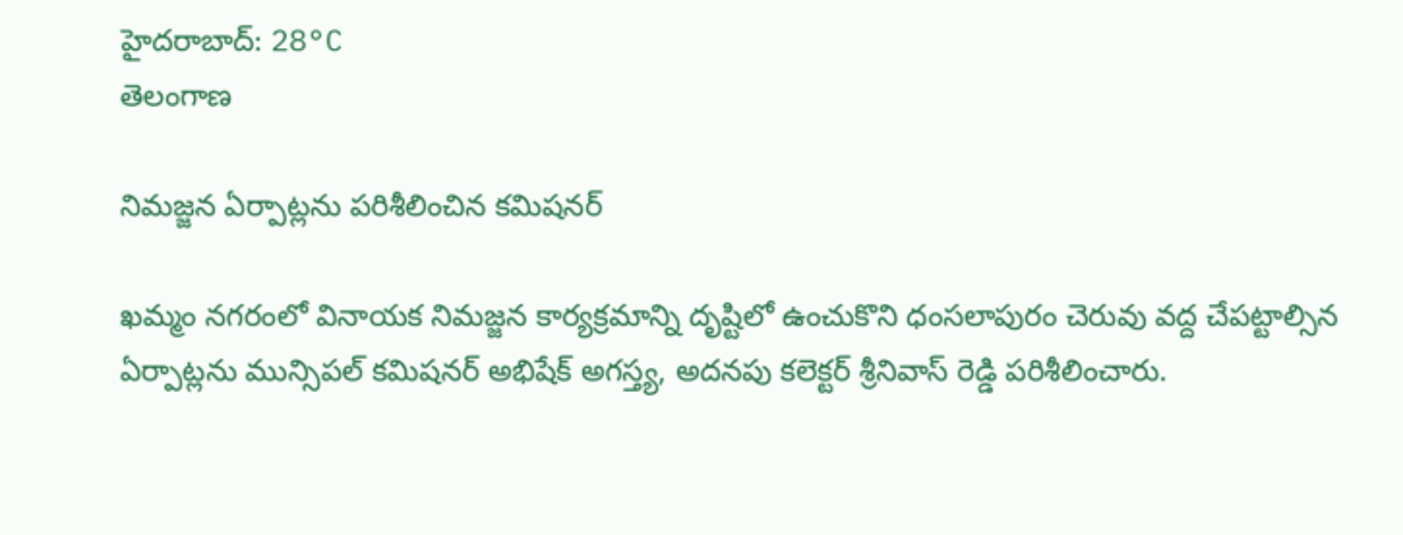హైదరాబాద్: 28°C
తెలంగాణ

నిమజ్జన ఏర్పాట్లను పరిశీలించిన కమిషనర్

ఖమ్మం నగరంలో వినాయక నిమజ్జన కార్యక్రమాన్ని దృష్టిలో ఉంచుకొని ధంసలాపురం చెరువు వద్ద చేపట్టాల్సిన ఏర్పాట్లను మున్సిపల్ కమిషనర్ అభిషేక్ అగస్త్య, అదనపు కలెక్టర్ శ్రీనివాస్ రెడ్డి పరిశీలించారు.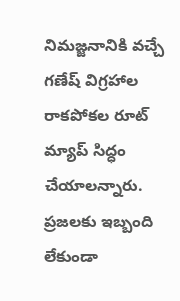నిమజ్జనానికి వచ్చే గణేష్ విగ్రహాల రాకపోకల రూట్ మ్యాప్ సిద్ధం చేయాలన్నారు. ప్రజలకు ఇబ్బంది లేకుండా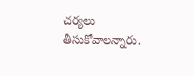చర్యలు తీసుకోవాలన్నారు.